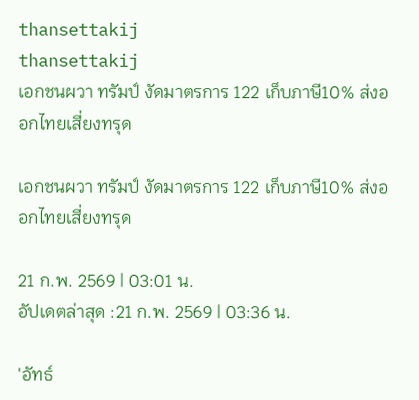thansettakij
thansettakij
เอกชนผวา ทรัมป์ งัดมาตรการ 122 เก็บภาษี10% ส่งออกไทยเสี่ยงทรุด

เอกชนผวา ทรัมป์ งัดมาตรการ 122 เก็บภาษี10% ส่งออกไทยเสี่ยงทรุด

21 ก.พ. 2569 | 03:01 น.
อัปเดตล่าสุด :21 ก.พ. 2569 | 03:36 น.

'อัทธ์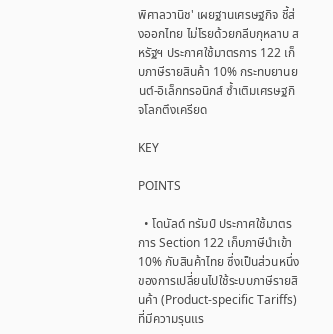พิศาลวานิช' เผยฐานเศรษฐกิจ ชี้ส่งออกไทย ไม่โรยด้วยกลีบกุหลาบ สหรัฐฯ ประกาศใช้มาตรการ 122 เก็บภาษีรายสินค้า 10% กระทบยานยนต์-อิเล็กทรอนิกส์ ซ้ำเติมเศรษฐกิจโลกตึงเครียด

KEY

POINTS

  • โดนัลด์ ทรัมป์ ประกาศใช้มาตรการ Section 122 เก็บภาษีนำเข้า 10% กับสินค้าไทย ซึ่งเป็นส่วนหนึ่งของการเปลี่ยนไปใช้ระบบภาษีรายสินค้า (Product-specific Tariffs) ที่มีความรุนแร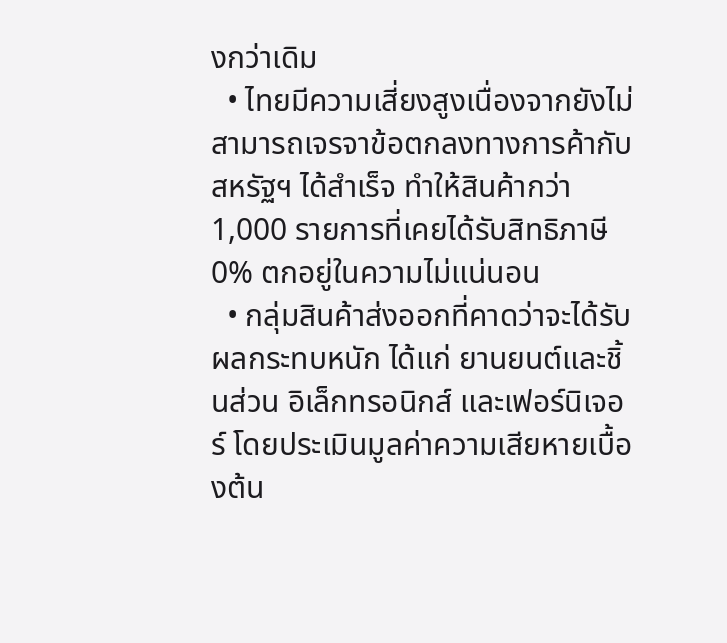งกว่าเดิม
  • ไทยมีความเสี่ยงสูงเนื่องจากยังไม่สามารถเจรจาข้อตกลงทางการค้ากับสหรัฐฯ ได้สำเร็จ ทำให้สินค้ากว่า 1,000 รายการที่เคยได้รับสิทธิภาษี 0% ตกอยู่ในความไม่แน่นอน
  • กลุ่มสินค้าส่งออกที่คาดว่าจะได้รับผลกระทบหนัก ได้แก่ ยานยนต์และชิ้นส่วน อิเล็กทรอนิกส์ และเฟอร์นิเจอร์ โดยประเมินมูลค่าความเสียหายเบื้องต้น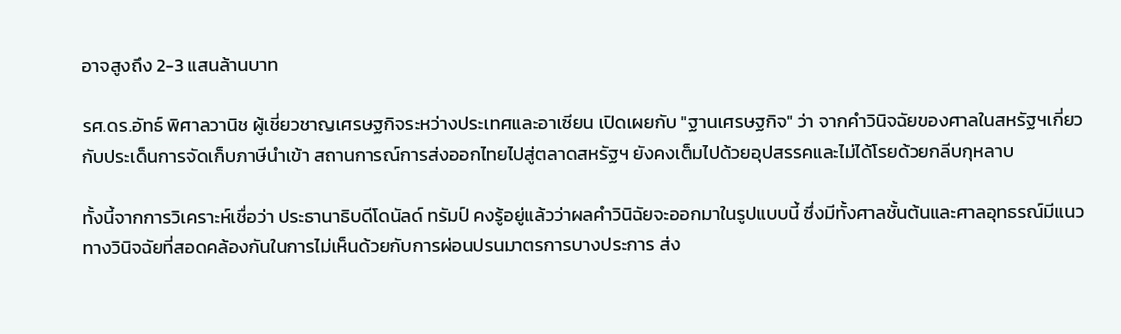อาจสูงถึง 2-3 แสนล้านบาท

รศ.ดร.อัทธ์ พิศาลวานิช ผู้เชี่ยวชาญเศรษฐกิจระหว่างประเทศและอาเซียน เปิดเผยกับ "ฐานเศรษฐกิจ" ว่า จากคำวินิจฉัยของศาลในสหรัฐฯเกี่ยวกับประเด็นการจัดเก็บภาษีนำเข้า สถานการณ์การส่งออกไทยไปสู่ตลาดสหรัฐฯ ยังคงเต็มไปด้วยอุปสรรคและไม่ได้โรยด้วยกลีบกุหลาบ

ทั้งนี้จากการวิเคราะห์เชื่อว่า ประธานาธิบดีโดนัลด์ ทรัมป์ คงรู้อยู่แล้วว่าผลคำวินิฉัยจะออกมาในรูปแบบนี้ ซึ่งมีทั้งศาลชั้นต้นและศาลอุทธรณ์มีแนวทางวินิจฉัยที่สอดคล้องกันในการไม่เห็นด้วยกับการผ่อนปรนมาตรการบางประการ ส่ง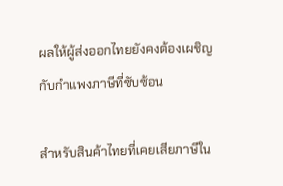ผลให้ผู้ส่งออกไทยยังคงต้องเผชิญกับกำแพงภาษีที่ซับซ้อน

สำหรับสินค้าไทยที่เคยเสียภาษีใน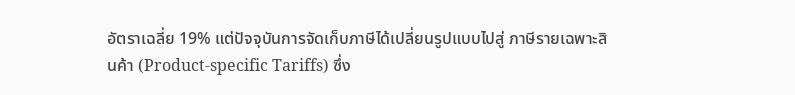อัตราเฉลี่ย 19% แต่ปัจจุบันการจัดเก็บภาษีได้เปลี่ยนรูปแบบไปสู่ ภาษีรายเฉพาะสินค้า (Product-specific Tariffs) ซึ่ง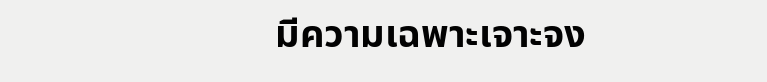มีความเฉพาะเจาะจง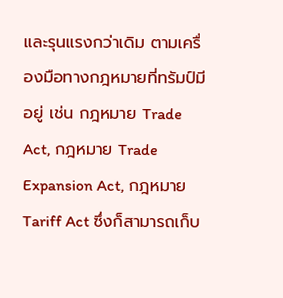และรุนแรงกว่าเดิม ตามเครื่องมือทางกฎหมายที่ทรัมป์มีอยู่ เช่น กฎหมาย Trade Act, กฎหมาย Trade Expansion Act, กฎหมาย Tariff Act ซึ่งก็สามารถเก็บ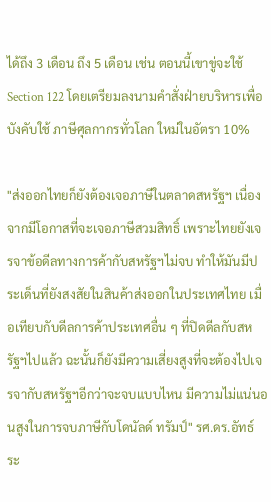ได้ถึง 3 เดือน ถึง 5 เดือน เช่น ตอนนี้เขาขู่จะใช้ Section 122 โดยเตรียมลงนามคำสั่งฝ่ายบริหารเพื่อบังคับใช้ ภาษีศุลกากรทั่วโลก ใหม่ในอัตรา 10%

"ส่งออกไทยก็ยังต้องเจอภาษีในตลาดสหรัฐฯ เนื่องจากมีโอกาสที่จะเจอภาษีสวมสิทธิ์ เพราะไทยยังเจรจาข้อดีลทางการค้ากับสหรัฐฯไม่จบ ทำให้มันมีประเด็นที่ยังสงสัยในสินค้าส่งออกในประเทศไทย เมื่อเทียบกับดีลการค้าประเทศอื่น ๆ ที่ปิดดีลกับสหรัฐฯไปแล้ว ฉะนั้นก็ยังมีความเสี่ยงสูงที่จะต้องไปเจรจากับสหรัฐฯอีกว่าจะจบแบบไหน มีความไม่แน่นอนสูงในการจบภาษีกับโดนัลด์ ทรัมป์" รศ.ดร.อัทธ์ ระ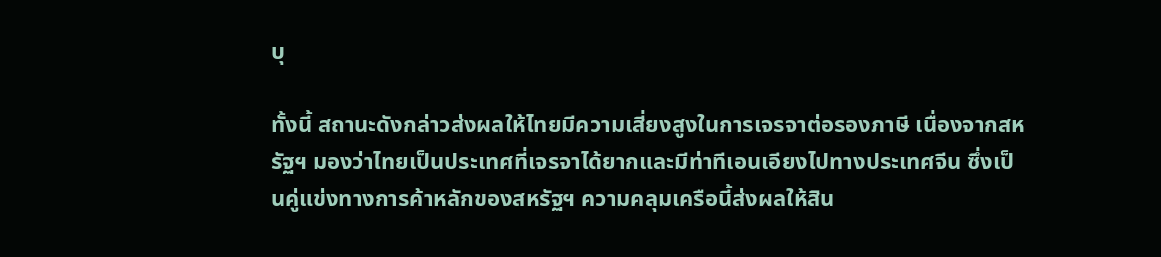บุ

ทั้งนี้ สถานะดังกล่าวส่งผลให้ไทยมีความเสี่ยงสูงในการเจรจาต่อรองภาษี เนื่องจากสหรัฐฯ มองว่าไทยเป็นประเทศที่เจรจาได้ยากและมีท่าทีเอนเอียงไปทางประเทศจีน ซึ่งเป็นคู่แข่งทางการค้าหลักของสหรัฐฯ ความคลุมเครือนี้ส่งผลให้สิน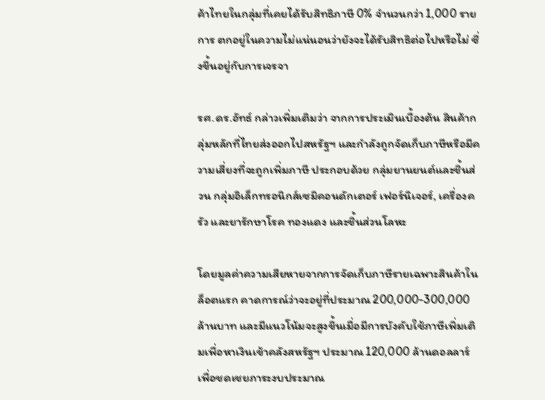ค้าไทยในกลุ่มที่เคยได้รับสิทธิภาษี 0% จำนวนกว่า 1,000 รายการ ตกอยู่ในความไม่แน่นอนว่ายังจะได้รับสิทธิต่อไปหรือไม่ ซึ่งขึ้นอยู่กับการเจรจา

รศ.ดร.อัทธ์ กล่าวเพิ่มเติมว่า จากการประเมินเบื้องต้น สินค้ากลุ่มหลักที่ไทยส่งออกไปสหรัฐฯ และกำลังถูกจัดเก็บภาษีหรือมีความเสี่ยงที่จะถูกเพิ่มภาษี ประกอบด้วย กลุ่มยานยนต์และชิ้นส่วน กลุ่มอิเล็กทรอนิกส์เซมิคอนดักเตอร์ เฟอร์นิเจอร์, เครื่องครัว และยารักษาโรค ทองแดง และชิ้นส่วนโลหะ

โดยมูลค่าความเสียหายจากการจัดเก็บภาษีรายเฉพาะสินค้าในล็อตแรก คาดการณ์ว่าจะอยู่ที่ประมาณ 200,000-300,000 ล้านบาท และมีแนวโน้มจะสูงขึ้นเมื่อมีการบังคับใช้ภาษีเพิ่มเติมเพื่อหาเงินเข้าคลังสหรัฐฯ ประมาณ 120,000 ล้านดอลลาร์ เพื่อชดเชยภาระงบประมาณ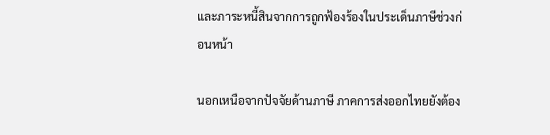และภาระหนี้สินจากการถูกฟ้องร้องในประเด็นภาษีช่วงก่อนหน้า

นอกเหนือจากปัจจัยด้านภาษี ภาคการส่งออกไทยยังต้อง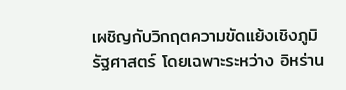เผชิญกับวิกฤตความขัดแย้งเชิงภูมิรัฐศาสตร์ โดยเฉพาะระหว่าง อิหร่าน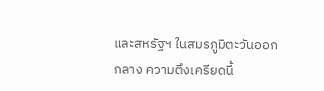และสหรัฐฯ ในสมรภูมิตะวันออกกลาง ความตึงเครียดนี้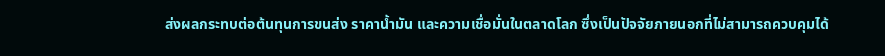ส่งผลกระทบต่อต้นทุนการขนส่ง ราคาน้ำมัน และความเชื่อมั่นในตลาดโลก ซึ่งเป็นปัจจัยภายนอกที่ไม่สามารถควบคุมได้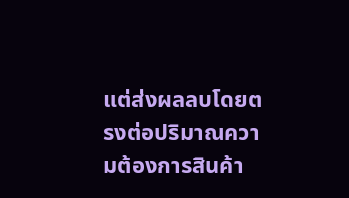แต่ส่งผลลบโดยตรงต่อปริมาณความต้องการสินค้า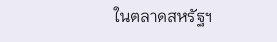ในตลาดสหรัฐฯ